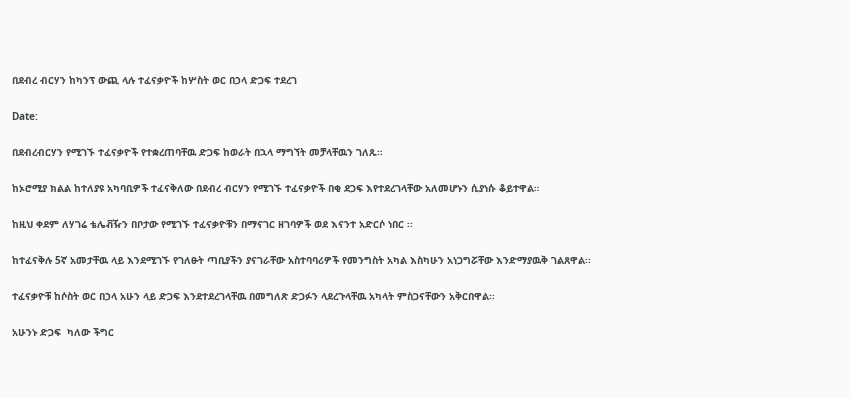በደብረ ብርሃን ከካንፕ ውጪ ላሉ ተፈናቃዮች ከሦስት ወር በኃላ ድጋፍ ተደረገ

Date:

በደብረብርሃን የሚገኙ ተፈናቃዮች የተቋረጠባቸዉ ድጋፍ ከወራት በኋላ ማግኘት መቻላቸዉን ገለጹ።

ከኦሮሚያ ክልል ከተለያዩ አካባቢዎች ተፈናቅለው በደብረ ብርሃን የሚገኙ ተፈናቃዮች በቂ ደጋፍ እየተደረገላቸው አለመሆኑን ሲያነሱ ቆይተዋል።

ከዚህ ቀደም ለሃገሬ ቴሌቭዥን በቦታው የሚገኙ ተፈናቃዮቹን በማናገር ዘገባዎች ወደ እናንተ አድርሶ ነበር ፡፡

ከተፈናቅሉ 5ኛ አመታቸዉ ላይ እንደሚገኙ የገለፁት ጣቢያችን ያናገራቸው አስተባባሪዎች የመንግስት አካል እስካሁን አነጋግሯቸው እንድማያዉቅ ገልጸዋል፡፡

ተፈናቃዮቹ ከሶስት ወር በኃላ አሁን ላይ ድጋፍ እንደተደረገላቸዉ በመግለጽ ድጋፉን ላደረጉላቸዉ አካላት ምስጋናቸውን አቅርበዋል፡፡

አሁንኑ ድጋፍ  ካለው ችግር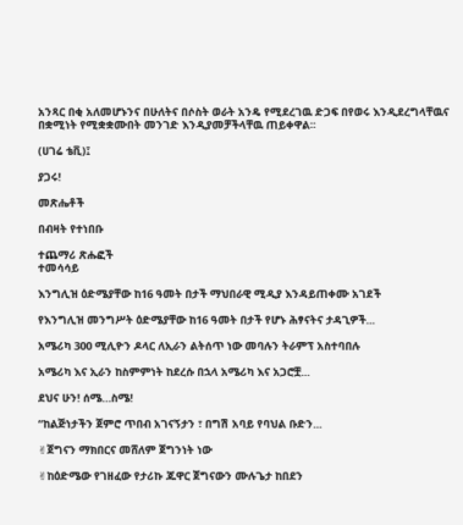አንጻር በቂ አለመሆኑንና በሁለትና በሶስት ወራት አንዴ የሚደረገዉ ድጋፍ በየወሩ እንዲደረግላቸዉና በቋሚነት የሚቋቋሙበት መንገድ እንዲያመቻችላቸዉ ጠይቀዋል፡፡

(ሀገሬ ቴቪ)፤

ያጋሩ!

መጽሔቶች

በብዛት የተነበቡ

ተጨማሪ ጽሑፎች
ተመሳሳይ

እንግሊዝ ዕድሜያቸው ከ16 ዓመት በታች ማህበራዊ ሚዲያ እንዳይጠቀሙ አገደች

የእንግሊዝ መንግሥት ዕድሜያቸው ከ16 ዓመት በታች የሆኑ ሕፃናትና ታዳጊዎች...

አሜሪካ 300 ሚሊዮን ዶላር ለኢራን ልትሰጥ ነው መባሉን ትራምፕ አስተባበሉ

አሜሪካ እና ኢራን ከስምምነት ከደረሱ በኋላ አሜሪካ እና አጋሮቿ...

ደህና ሁን! ሰሜ…ስሜ!

“ከልጅነታችን ጀምሮ ጥበብ አገናኝታን ፣ በግሽ አባይ የባህል ቡድን...

✌ጀግናን ማክበርና መሸለም ጀግንነት ነው

✌ከዕድሜው የገዘፈው የታሪኩ ጁዋር ጀግናውን ሙሉጌታ ከበደን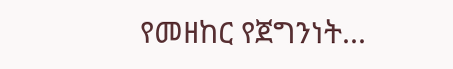የመዘከር የጀግንነት...